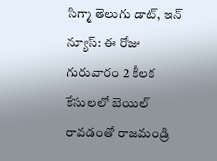సిగ్మా తెలుగు డాట్, ఇన్ న్యూస్: ఈ రోజు గురువారం 2 కీలక కేసులలో బెయిల్ రావడంతో రాజమండ్రి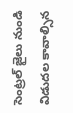సెంట్రల్ జైలు నుండి విడుదల కావాల్సిన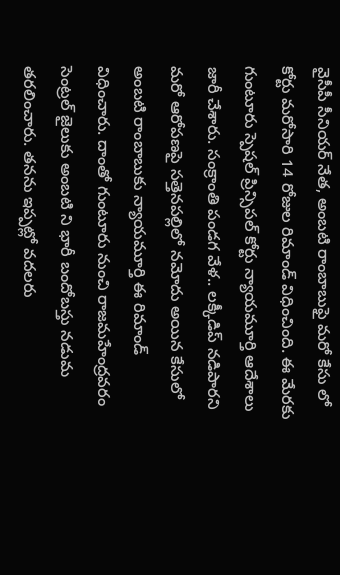వైసీపీ సీనియర్ నేత, అంబటి రాంబాబుఫై మరో కేసు లో కోర్టు మరోసారి 14 రోజుల రిమాండ్ విధించింది. ఈ మేరకు గుంటూరు స్పెషల్ ప్రిన్సిపల్ కోర్టు న్యాయమూర్తి ఆదేశాలు జారీ చేశారు. సంక్రాంతి పండగ వేళ.. లక్కీడిప్ నడిపారని మరో ఆరోపణపై సత్తెనపల్లిలో నమోదు అయిన కేసులో అంబటి రాంబాబుకు న్యాయమూర్తి ఈ రిమాండ్ విధించారు. దాంతో గుంటూరు నుంచి రాజమహేంద్రవరం సెంట్రల్ జైలుకు అంబటి ని భారీ బందోబస్తు నడుమ తరలించారు. తనను ఇప్పట్లో వదలరు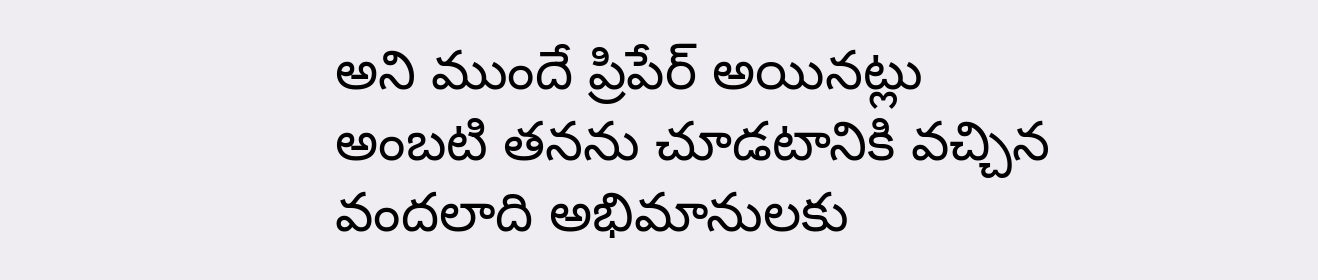అని ముందే ప్రిపేర్ అయినట్లు అంబటి తనను చూడటానికి వచ్చిన వందలాది అభిమానులకు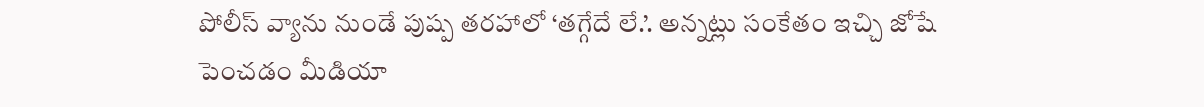పోలీస్ వ్యాను నుండే పుష్ప తరహాలో ‘తగ్గేదే లే.’. అన్నట్లు సంకేతం ఇచ్చి జోషే పెంచడం మీడియా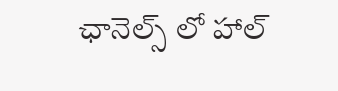ఛానెల్స్ లో హాల్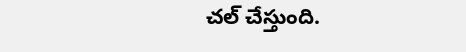చల్ చేస్తుంది.